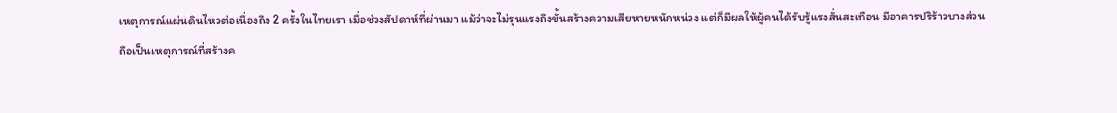เหตุการณ์แผ่นดินไหวต่อเนื่องถึง 2 ครั้งในไทยเรา เมื่อช่วงสัปดาห์ที่ผ่านมา แม้ว่าจะไม่รุนแรงถึงขั้นสร้างความเสียหายหนักหน่วง แต่ก็มีผลให้ผู้คนได้รับรู้แรงสั่นสะเทือน มีอาคารปริร้าวบางส่วน
ถือเป็นเหตุการณ์ที่สร้างค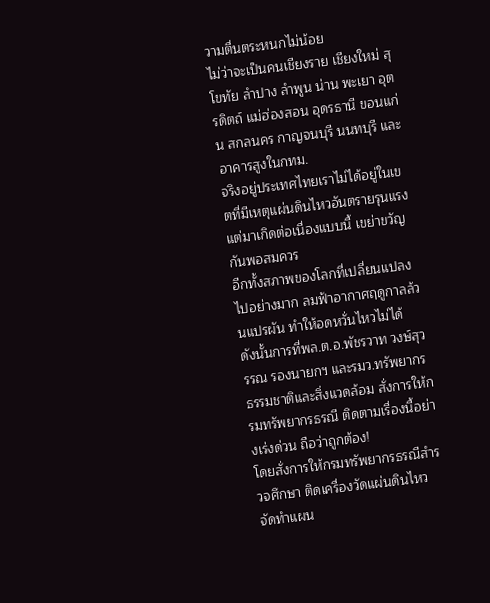วามตื่นตระหนกไม่น้อย
ไม่ว่าจะเป็นคนเชียงราย เชียงใหม่ สุโขทัย ลำปาง ลำพูน น่าน พะเยา อุตรดิตถ์ แม่ฮ่องสอน อุดรธานี ขอนแก่น สกลนคร กาญจนบุรี นนทบุรี และอาคารสูงในกทม.
จริงอยู่ประเทศไทยเราไม่ได้อยู่ในเขตที่มีเหตุแผ่นดินไหวอันตรายรุนแรง แต่มาเกิดต่อเนื่องแบบนี้ เขย่าขวัญกันพอสมควร
อีกทั้งสภาพของโลกที่เปลี่ยนแปลงไปอย่างมาก ลมฟ้าอากาศฤดูกาลล้วนแปรผัน ทำให้อดหวั่นไหวไม่ได้
ดังนั้นการที่พล.ต.อ.พัชรวาท วงษ์สุวรรณ รองนายกฯ และรมว.ทรัพยากรธรรมชาติและสิ่งแวดล้อม สั่งการให้กรมทรัพยากรธรณี ติดตามเรื่องนี้อย่างเร่งด่วน ถือว่าถูกต้อง!
โดยสั่งการให้กรมทรัพยากรธรณีสำรวจศึกษา ติดเครื่องวัดแผ่นดินไหว
จัดทำแผน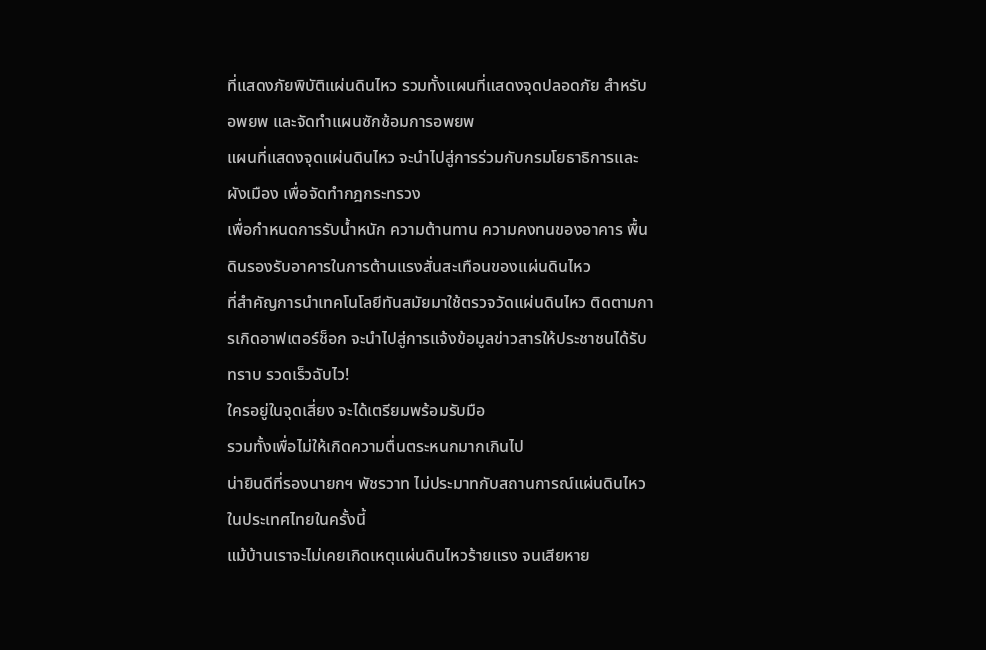ที่แสดงภัยพิบัติแผ่นดินไหว รวมทั้งแผนที่แสดงจุดปลอดภัย สำหรับอพยพ และจัดทำแผนซักซ้อมการอพยพ
แผนที่แสดงจุดแผ่นดินไหว จะนำไปสู่การร่วมกับกรมโยธาธิการและผังเมือง เพื่อจัดทำกฎกระทรวง
เพื่อกำหนดการรับน้ำหนัก ความต้านทาน ความคงทนของอาคาร พื้นดินรองรับอาคารในการต้านแรงสั่นสะเทือนของแผ่นดินไหว
ที่สำคัญการนำเทคโนโลยีทันสมัยมาใช้ตรวจวัดแผ่นดินไหว ติดตามการเกิดอาฟเตอร์ช็อก จะนำไปสู่การแจ้งข้อมูลข่าวสารให้ประชาชนได้รับทราบ รวดเร็วฉับไว!
ใครอยู่ในจุดเสี่ยง จะได้เตรียมพร้อมรับมือ
รวมทั้งเพื่อไม่ให้เกิดความตื่นตระหนกมากเกินไป
น่ายินดีที่รองนายกฯ พัชรวาท ไม่ประมาทกับสถานการณ์แผ่นดินไหวในประเทศไทยในครั้งนี้
แม้บ้านเราจะไม่เคยเกิดเหตุแผ่นดินไหวร้ายแรง จนเสียหาย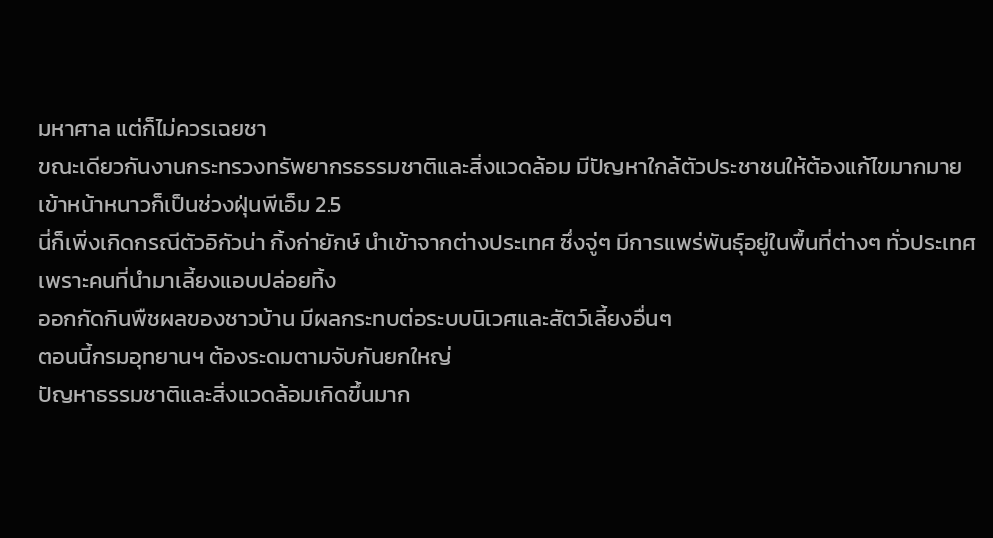มหาศาล แต่ก็ไม่ควรเฉยชา
ขณะเดียวกันงานกระทรวงทรัพยากรธรรมชาติและสิ่งแวดล้อม มีปัญหาใกล้ตัวประชาชนให้ต้องแก้ไขมากมาย
เข้าหน้าหนาวก็เป็นช่วงฝุ่นพีเอ็ม 2.5
นี่ก็เพิ่งเกิดกรณีตัวอิกัวน่า กิ้งก่ายักษ์ นำเข้าจากต่างประเทศ ซึ่งจู่ๆ มีการแพร่พันธุ์อยู่ในพื้นที่ต่างๆ ทั่วประเทศ เพราะคนที่นำมาเลี้ยงแอบปล่อยทิ้ง
ออกกัดกินพืชผลของชาวบ้าน มีผลกระทบต่อระบบนิเวศและสัตว์เลี้ยงอื่นๆ
ตอนนี้กรมอุทยานฯ ต้องระดมตามจับกันยกใหญ่
ปัญหาธรรมชาติและสิ่งแวดล้อมเกิดขึ้นมาก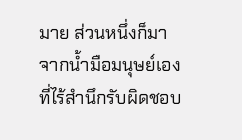มาย ส่วนหนึ่งก็มาจากน้ำมือมนุษย์เองที่ไร้สำนึกรับผิดชอบ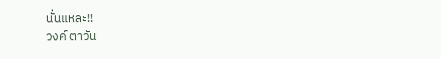นั่นแหละ!!
วงค์ ตาวัน